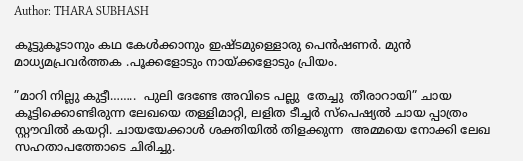Author: THARA SUBHASH

കൂട്ടുകൂടാനും കഥ കേൾക്കാനും ഇഷ്ടമുള്ളൊരു പെൻഷണർ. മുൻ മാധ്യമപ്രവർത്തക .പൂക്കളോടും നായ്ക്കളോടും പ്രിയം.

”മാറി നില്ലു കുട്ടീ……..  പുലി ദേണ്ടേ അവിടെ പല്ലു  തേച്ചു  തീരാറായി” ചായ കൂട്ടിക്കൊണ്ടിരുന്ന ലേഖയെ തള്ളിമാറ്റി, ലളിത ടീച്ചർ സ്പെഷ്യൽ ചായ പ്പാത്രം സ്റ്റൗവിൽ കയറ്റി. ചായയേക്കാൾ ശക്തിയിൽ തിളക്കുന്ന  അമ്മയെ നോക്കി ലേഖ സഹതാപത്തോടെ ചിരിച്ചു.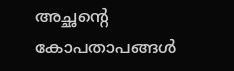അച്ഛൻ്റെ കോപതാപങ്ങൾ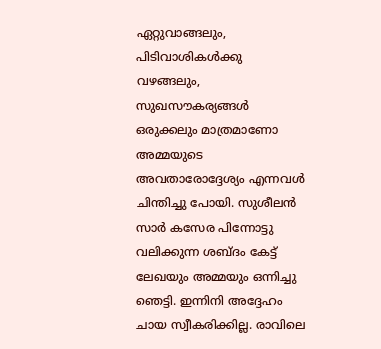ഏറ്റുവാങ്ങലും, പിടിവാശികൾക്കു വഴങ്ങലും, സുഖസൗകര്യങ്ങൾ ഒരുക്കലും മാത്രമാണോ അമ്മയുടെ അവതാരോദ്ദേശ്യം എന്നവൾ ചിന്തിച്ചു പോയി. സുശീലൻ  സാർ കസേര പിന്നോട്ടു വലിക്കുന്ന ശബ്ദം കേട്ട് ലേഖയും അമ്മയും ഒന്നിച്ചു ഞെട്ടി. ഇന്നിനി അദ്ദേഹം ചായ സ്വീകരിക്കില്ല. രാവിലെ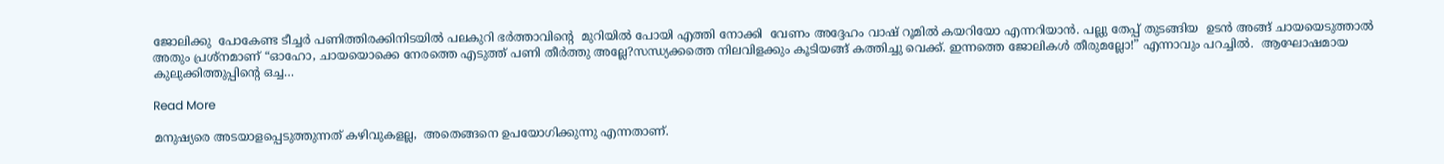ജോലിക്കു  പോകേണ്ട ടീച്ചർ പണിത്തിരക്കിനിടയിൽ പലകുറി ഭർത്താവിൻ്റെ  മുറിയിൽ പോയി എത്തി നോക്കി  വേണം അദ്ദേഹം വാഷ് റൂമിൽ കയറിയോ എന്നറിയാൻ. പല്ലു തേപ്പ് തുടങ്ങിയ  ഉടൻ അങ്ങ് ചായയെടുത്താൽ  അതും പ്രശ്നമാണ് “ഓഹോ, ചായയൊക്കെ നേരത്തെ എടുത്ത് പണി തീർത്തു അല്ലേ?സന്ധ്യക്കത്തെ നിലവിളക്കും കൂടിയങ്ങ് കത്തിച്ചു വെക്ക്. ഇന്നത്തെ ജോലികൾ തീരുമല്ലോ!” എന്നാവും പറച്ചിൽ.  ആഘോഷമായ  കുലുക്കിത്തുപ്പിൻ്റെ ഒച്ച…

Read More

മനുഷ്യരെ അടയാളപ്പെടുത്തുന്നത് കഴിവുകളല്ല,  അതെങ്ങനെ ഉപയോഗിക്കുന്നു എന്നതാണ്.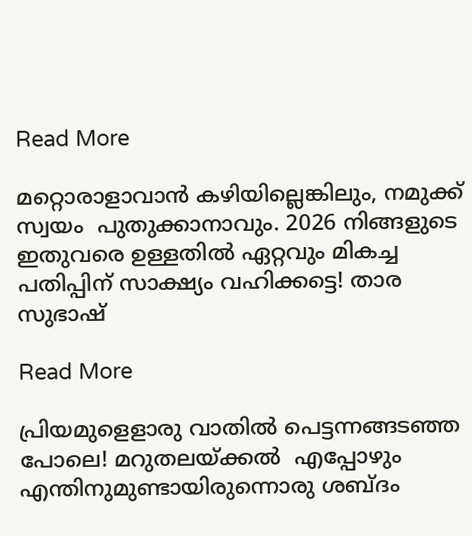Read More

മറ്റൊരാളാവാൻ കഴിയില്ലെങ്കിലും, നമുക്ക്  സ്വയം  പുതുക്കാനാവും. 2026 നിങ്ങളുടെ ഇതുവരെ ഉള്ളതിൽ ഏറ്റവും മികച്ച പതിപ്പിന് സാക്ഷ്യം വഹിക്കട്ടെ! താര സുഭാഷ്

Read More

പ്രിയമുളെളാരു വാതിൽ പെട്ടന്നങ്ങടഞ്ഞ പോലെ! മറുതലയ്ക്കൽ  എപ്പോഴും എന്തിനുമുണ്ടായിരുന്നൊരു ശബ്ദം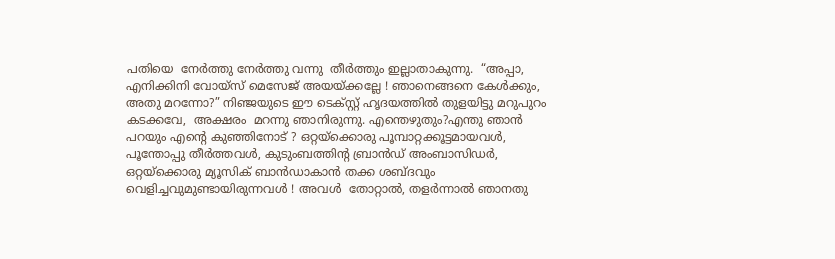പതിയെ  നേർത്തു നേർത്തു വന്നു  തീർത്തും ഇല്ലാതാകുന്നു.  “അപ്പാ,  എനിക്കിനി വോയ്സ് മെസേജ് അയയ്ക്കല്ലേ ! ഞാനെങ്ങനെ കേൾക്കും, അതു മറന്നോ?” നിഞ്ജയുടെ ഈ ടെക്സ്റ്റ് ഹൃദയത്തിൽ തുളയിട്ടു മറുപുറം കടക്കവേ,  അക്ഷരം  മറന്നു ഞാനിരുന്നു. എന്തെഴുതും?എന്തു ഞാൻ പറയും എൻ്റെ കുഞ്ഞിനോട് ? ഒറ്റയ്ക്കൊരു പൂമ്പാറ്റക്കൂട്ടമായവൾ, പൂന്തോപ്പു തീർത്തവൾ, കുടുംബത്തിൻ്റ ബ്രാൻഡ് അംബാസിഡർ, ഒറ്റയ്ക്കൊരു മ്യൂസിക് ബാൻഡാകാൻ തക്ക ശബ്ദവും  വെളിച്ചവുമുണ്ടായിരുന്നവൾ ! അവൾ  തോറ്റാൽ, തളർന്നാൽ ഞാനതു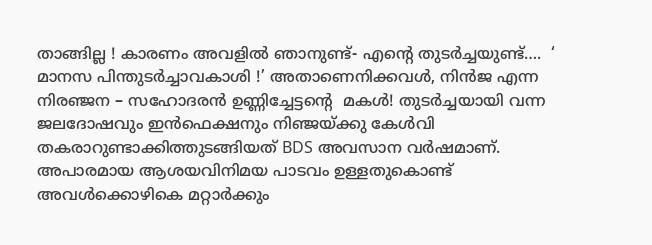താങ്ങില്ല ! കാരണം അവളിൽ ഞാനുണ്ട്- എൻ്റെ തുടർച്ചയുണ്ട്….  ‘ മാനസ പിന്തുടർച്ചാവകാശി !’ അതാണെനിക്കവൾ, നിൻജ എന്ന നിരഞ്ജന – സഹോദരൻ ഉണ്ണിച്ചേട്ടൻ്റെ  മകൾ! തുടർച്ചയായി വന്ന ജലദോഷവും ഇൻഫെക്ഷനും നിഞ്ജയ്ക്കു കേൾവി  തകരാറുണ്ടാക്കിത്തുടങ്ങിയത് BDS അവസാന വർഷമാണ്. അപാരമായ ആശയവിനിമയ പാടവം ഉള്ളതുകൊണ്ട് അവൾക്കൊഴികെ മറ്റാർക്കും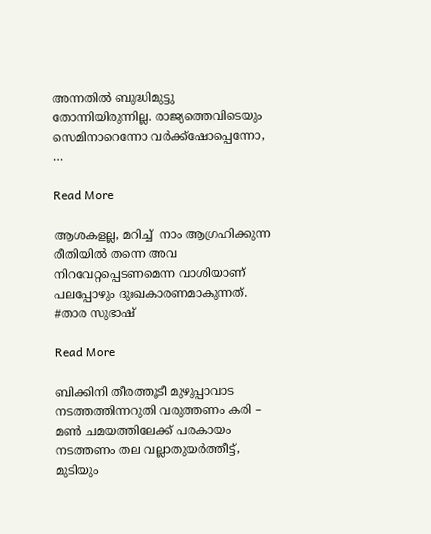അന്നതിൽ ബുദ്ധിമുട്ടു തോന്നിയിരുന്നില്ല. രാജ്യത്തെവിടെയും സെമിനാറെന്നോ വർക്ക്ഷോപ്പെന്നോ,  …

Read More

ആശകളല്ല, മറിച്ച്  നാം ആഗ്രഹിക്കുന്ന  രീതിയിൽ തന്നെ അവ  നിറവേറ്റപ്പെടണമെന്ന വാശിയാണ്  പലപ്പോഴും ദുഃഖകാരണമാകുന്നത്. #താര സുഭാഷ്

Read More

ബിക്കിനി തീരത്തൂടീ മുഴുപ്പാവാട നടത്തത്തിന്നറുതി വരുത്തണം കരി – മൺ ചമയത്തിലേക്ക് പരകായം നടത്തണം തല വല്ലാതുയർത്തീട്ട്, മുടിയും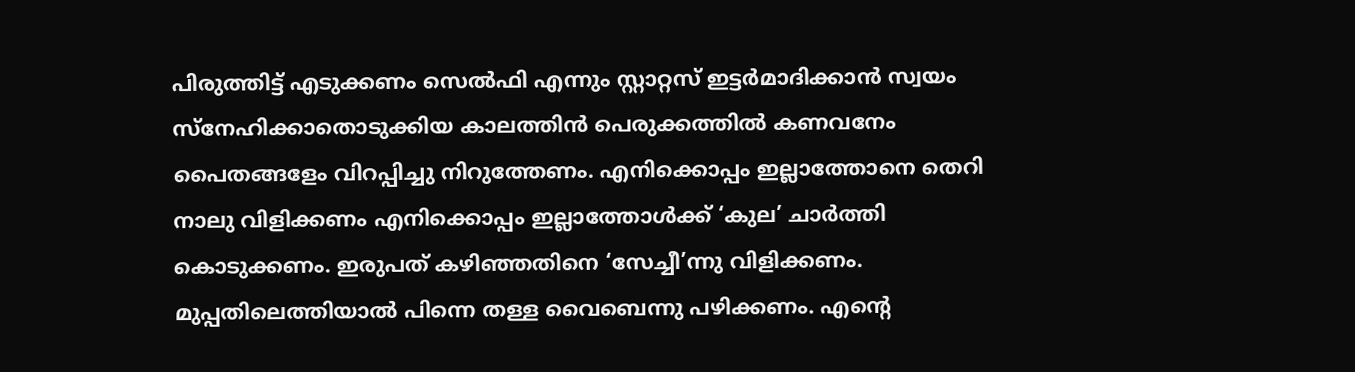പിരുത്തിട്ട് എടുക്കണം സെൽഫി എന്നും സ്റ്റാറ്റസ് ഇട്ടർമാദിക്കാൻ സ്വയം സ്നേഹിക്കാതൊടുക്കിയ കാലത്തിൻ പെരുക്കത്തിൽ കണവനേം പൈതങ്ങളേം വിറപ്പിച്ചു നിറുത്തേണം. എനിക്കൊപ്പം ഇല്ലാത്തോനെ തെറി നാലു വിളിക്കണം എനിക്കൊപ്പം ഇല്ലാത്തോൾക്ക് ‘കുല’ ചാർത്തി കൊടുക്കണം. ഇരുപത് കഴിഞ്ഞതിനെ ‘സേച്ചീ’ന്നു വിളിക്കണം. മുപ്പതിലെത്തിയാൽ പിന്നെ തള്ള വൈബെന്നു പഴിക്കണം. എൻ്റെ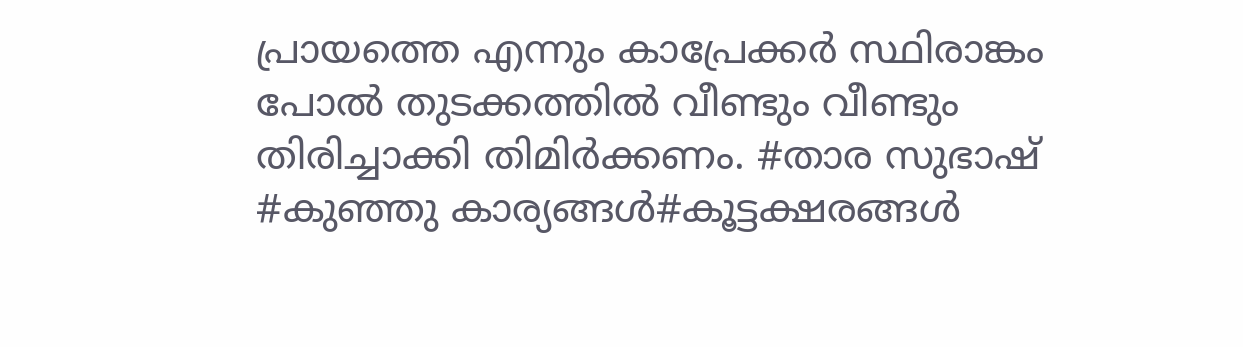പ്രായത്തെ എന്നും കാപ്രേക്കർ സ്ഥിരാങ്കം പോൽ തുടക്കത്തിൽ വീണ്ടും വീണ്ടും തിരിച്ചാക്കി തിമിർക്കണം. #താര സുഭാഷ് #കുഞ്ഞു കാര്യങ്ങൾ#കൂട്ടക്ഷരങ്ങൾ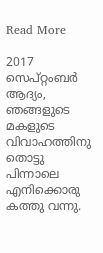Read More

2017 സെപ്റ്റംബർ ആദ്യം, ഞങ്ങളുടെ മകളുടെ വിവാഹത്തിനു തൊട്ടു പിന്നാലെ എനിക്കൊരു കത്തു വന്നു.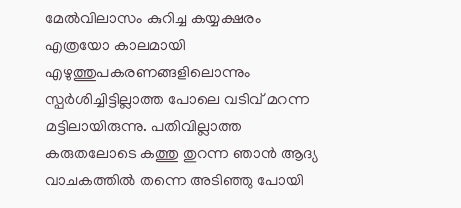മേൽവിലാസം കുറിച്ച കയ്യക്ഷരം എത്രയോ കാലമായി എഴുത്തുപകരണങ്ങളിലൊന്നും സ്പർശിച്ചിട്ടില്ലാത്ത പോലെ വടിവ് മറന്ന മട്ടിലായിരുന്നു. പതിവില്ലാത്ത കരുതലോടെ കത്തു തുറന്ന ഞാൻ ആദ്യ വാചകത്തിൽ തന്നെ അടിഞ്ഞു പോയി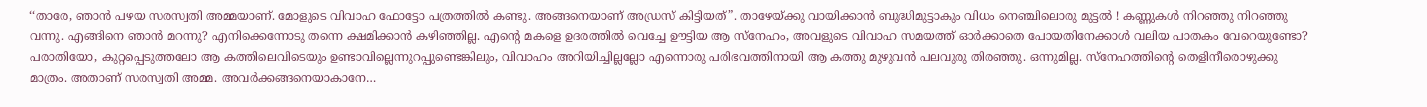‘‘താരേ, ഞാൻ പഴയ സരസ്വതി അമ്മയാണ്. മോളുടെ വിവാഹ ഫോട്ടോ പത്രത്തിൽ കണ്ടു. അങ്ങനെയാണ് അഡ്രസ് കിട്ടിയത്”. താഴേയ്ക്കു വായിക്കാൻ ബുദ്ധിമുട്ടാകും വിധം നെഞ്ചിലൊരു മുട്ടൽ ! കണ്ണുകൾ നിറഞ്ഞു നിറഞ്ഞു വന്നു. എങ്ങിനെ ഞാൻ മറന്നു? എനിക്കെന്നോടു തന്നെ ക്ഷമിക്കാൻ കഴിഞ്ഞില്ല. എന്റെ മകളെ ഉദരത്തിൽ വെച്ചേ ഊട്ടിയ ആ സ്നേഹം, അവളുടെ വിവാഹ സമയത്ത് ഓർക്കാതെ പോയതിനേക്കാൾ വലിയ പാതകം വേറെയുണ്ടോ? പരാതിയോ, കുറ്റപ്പെടുത്തലോ ആ കത്തിലെവിടെയും ഉണ്ടാവില്ലെന്നുറപ്പുണ്ടെങ്കിലും, വിവാഹം അറിയിച്ചില്ലല്ലോ എന്നൊരു പരിഭവത്തിനായി ആ കത്തു മുഴുവൻ പലവുരു തിരഞ്ഞു. ഒന്നുമില്ല. സ്നേഹത്തിന്റെ തെളിനീരൊഴുക്കു മാത്രം. അതാണ് സരസ്വതി അമ്മ. അവർക്കങ്ങനെയാകാനേ…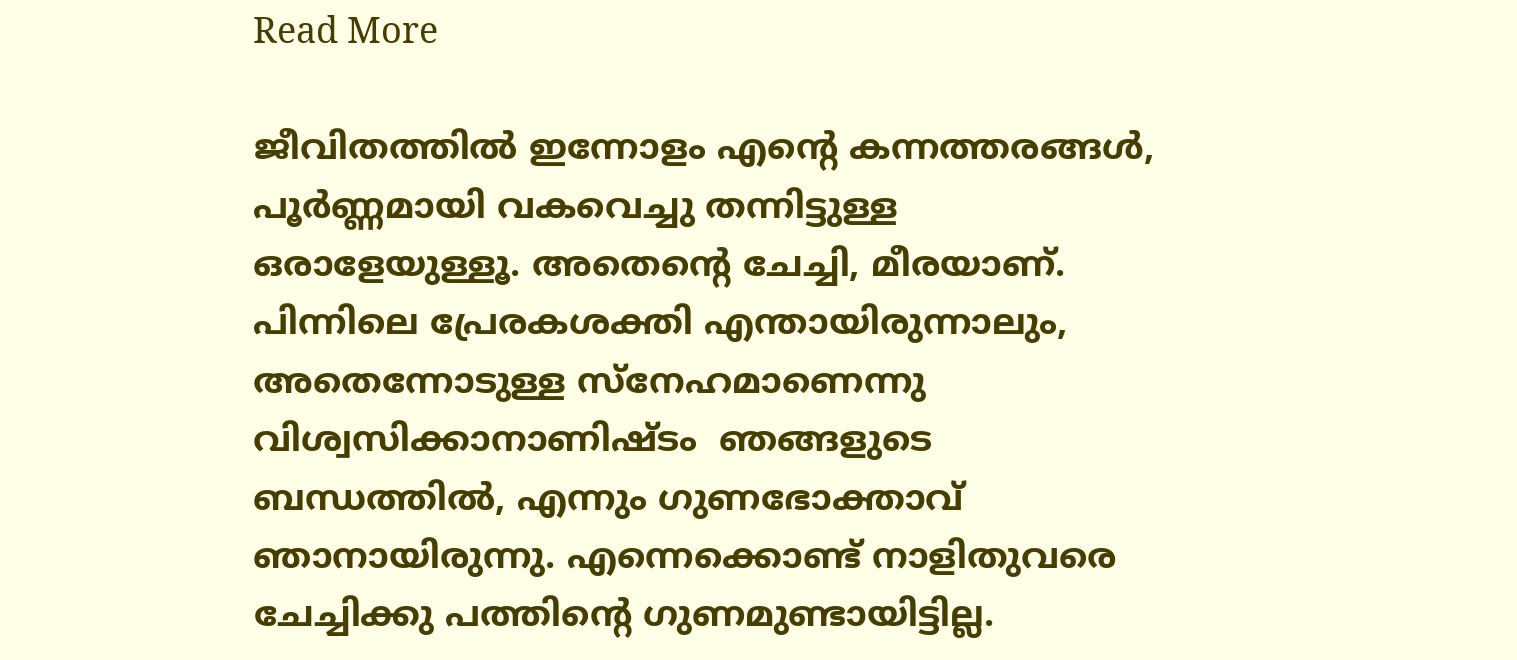Read More

ജീവിതത്തിൽ ഇന്നോളം എൻ്റെ കന്നത്തരങ്ങൾ, പൂർണ്ണമായി വകവെച്ചു തന്നിട്ടുള്ള ഒരാളേയുള്ളൂ. അതെൻ്റെ ചേച്ചി, മീരയാണ്. പിന്നിലെ പ്രേരകശക്തി എന്തായിരുന്നാലും, അതെന്നോടുള്ള സ്നേഹമാണെന്നു വിശ്വസിക്കാനാണിഷ്ടം  ഞങ്ങളുടെ ബന്ധത്തിൽ, എന്നും ഗുണഭോക്താവ് ഞാനായിരുന്നു. എന്നെക്കൊണ്ട് നാളിതുവരെ ചേച്ചിക്കു പത്തിൻ്റെ ഗുണമുണ്ടായിട്ടില്ല.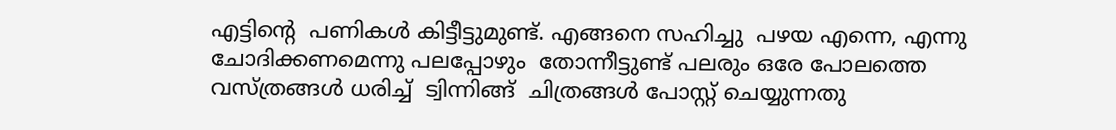എട്ടിൻ്റെ  പണികൾ കിട്ടീട്ടുമുണ്ട്. എങ്ങനെ സഹിച്ചു  പഴയ എന്നെ, എന്നു ചോദിക്കണമെന്നു പലപ്പോഴും  തോന്നീട്ടുണ്ട് പലരും ഒരേ പോലത്തെ വസ്ത്രങ്ങൾ ധരിച്ച്  ട്വിന്നിങ്ങ്  ചിത്രങ്ങൾ പോസ്റ്റ് ചെയ്യുന്നതു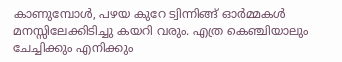കാണുമ്പോൾ, പഴയ കുറേ ട്വിന്നിങ്ങ് ഓർമ്മകൾ മനസ്സിലേക്കിടിച്ചു കയറി വരും. എത്ര കെഞ്ചിയാലും ചേച്ചിക്കും എനിക്കും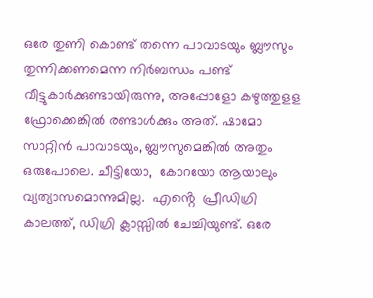ഒരേ തുണി കൊണ്ട് തന്നെ പാവാടയും ബ്ലൗസും തുന്നിക്കണമെന്ന നിർബന്ധം പണ്ട് വീട്ടുകാർക്കുണ്ടായിരുന്നു, അപ്പോളോ കഴുത്തുളള ഫ്രോക്കെങ്കിൽ രണ്ടാൾക്കും അത്. ഷാമോ സാറ്റിൻ പാവാടയും, ബ്ലൗസുമെങ്കിൽ അതും ഒരുപോലെ. ചീട്ടിയോ,  കോറയോ ആയാലും വ്യത്യാസമൊന്നുമില്ല.  എൻ്റെ  പ്രീഡിഗ്രി കാലത്ത്, ഡിഗ്രി ക്ലാസ്സിൽ ചേച്ചിയുണ്ട്. ഒരേ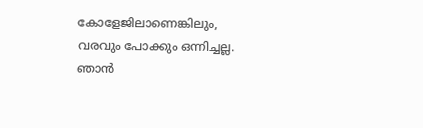കോളേജിലാണെങ്കിലും, വരവും പോക്കും ഒന്നിച്ചല്ല. ഞാൻ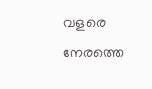വളരെ നേരത്തെ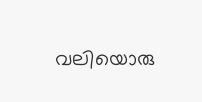വലിയൊരു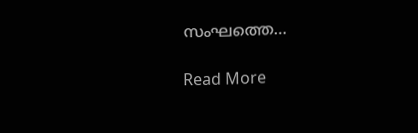സംഘത്തെ…

Read More